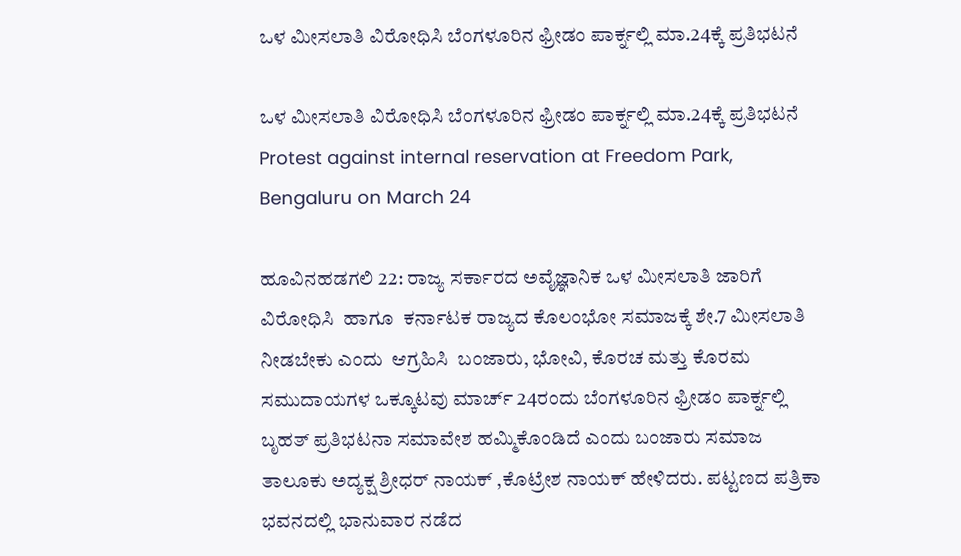ಒಳ ಮೀಸಲಾತಿ ವಿರೋಧಿಸಿ ಬೆಂಗಳೂರಿನ ಫ್ರೀಡಂ ಪಾರ್ಕ್ನಲ್ಲಿ ಮಾ.24ಕ್ಕೆ ಪ್ರತಿಭಟನೆ

ಒಳ ಮೀಸಲಾತಿ ವಿರೋಧಿಸಿ ಬೆಂಗಳೂರಿನ ಫ್ರೀಡಂ ಪಾರ್ಕ್ನಲ್ಲಿ ಮಾ.24ಕ್ಕೆ ಪ್ರತಿಭಟನೆ  Protest against internal reservation at Freedom Park, Bengaluru on March 24

ಹೂವಿನಹಡಗಲಿ 22: ರಾಜ್ಯ ಸರ್ಕಾರದ ಅವೈಜ್ಞಾನಿಕ ಒಳ ಮೀಸಲಾತಿ ಜಾರಿಗೆ ವಿರೋಧಿಸಿ  ಹಾಗೂ  ಕರ್ನಾಟಕ ರಾಜ್ಯದ ಕೊಲಂಭೋ ಸಮಾಜಕ್ಕೆ ಶೇ.7 ಮೀಸಲಾತಿ ನೀಡಬೇಕು ಎಂದು  ಆಗ್ರಹಿಸಿ  ಬಂಜಾರು, ಭೋವಿ, ಕೊರಚ ಮತ್ತು ಕೊರಮ ಸಮುದಾಯಗಳ ಒಕ್ಕೂಟವು ಮಾರ್ಚ್‌ 24ರಂದು ಬೆಂಗಳೂರಿನ ಫ್ರೀಡಂ ಪಾರ್ಕ್ನಲ್ಲಿ ಬೃಹತ್ ಪ್ರತಿಭಟನಾ ಸಮಾವೇಶ ಹಮ್ಮಿಕೊಂಡಿದೆ ಎಂದು ಬಂಜಾರು ಸಮಾಜ ತಾಲೂಕು ಅದ್ಯಕ್ಷ ಶ್ರೀಧರ್ ನಾಯಕ್ ,ಕೊಟ್ರೇಶ ನಾಯಕ್ ಹೇಳಿದರು. ಪಟ್ಟಣದ ಪತ್ರಿಕಾ ಭವನದಲ್ಲಿ ಭಾನುವಾರ ನಡೆದ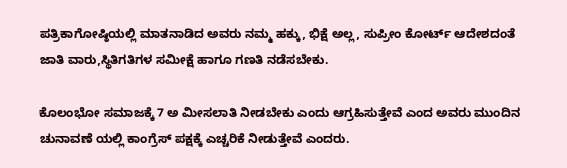ಪತ್ರಿಕಾಗೋಷ್ಠಿಯಲ್ಲಿ ಮಾತನಾಡಿದ ಅವರು ನಮ್ಮ ಹಕ್ಕು, ಭಿಕ್ಷೆ ಅಲ್ಲ, ಸುಪ್ರೀಂ ಕೋರ್ಟ್‌ ಆದೇಶದಂತೆ ಜಾತಿ ವಾರು,ಸ್ಥಿತಿಗತಿಗಳ ಸಮೀಕ್ಷೆ ಹಾಗೂ ಗಣತಿ ನಡೆಸಬೇಕು.

ಕೊಲಂಭೋ ಸಮಾಜಕ್ಕೆ 7 ಅ ಮೀಸಲಾತಿ ನೀಡಬೇಕು ಎಂದು ಆಗ್ರಹಿಸುತ್ತೇವೆ ಎಂದ ಅವರು ಮುಂದಿನ ಚುನಾವಣೆ ಯಲ್ಲಿ ಕಾಂಗ್ರೆಸ್ ಪಕ್ಷಕ್ಕೆ ಎಚ್ಚರಿಕೆ ನೀಡುತ್ತೇವೆ ಎಂದರು.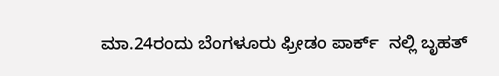ಮಾ.24ರಂದು ಬೆಂಗಳೂರು ಫ್ರೀಡಂ ಪಾರ್ಕ್‌  ನಲ್ಲಿ ಬೃಹತ್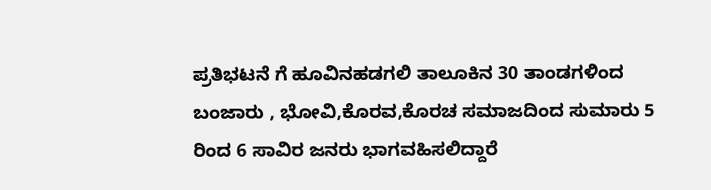ಪ್ರತಿಭಟನೆ ಗೆ ಹೂವಿನಹಡಗಲಿ ತಾಲೂಕಿನ 30 ತಾಂಡಗಳಿಂದ ಬಂಜಾರು , ಭೋವಿ,ಕೊರವ,ಕೊರಚ ಸಮಾಜದಿಂದ ಸುಮಾರು 5 ರಿಂದ 6 ಸಾವಿರ ಜನರು ಭಾಗವಹಿಸಲಿದ್ದಾರೆ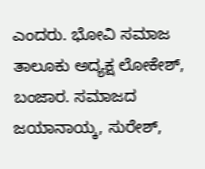ಎಂದರು. ಭೋವಿ ಸಮಾಜ ತಾಲೂಕು ಅದ್ಯಕ್ಷ ಲೋಕೇಶ್, ಬಂಜಾರ. ಸಮಾಜದ ಜಯಾನಾಯ್ಕ, ಸುರೇಶ್,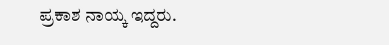ಪ್ರಕಾಶ ನಾಯ್ಕ ಇದ್ದರು.